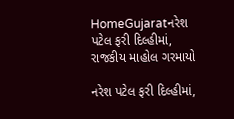HomeGujaratનરેશ પટેલ ફરી દિલ્હીમાં, રાજકીય માહોલ ગરમાયો

નરેશ પટેલ ફરી દિલ્હીમાં,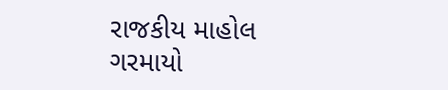રાજકીય માહોલ ગરમાયો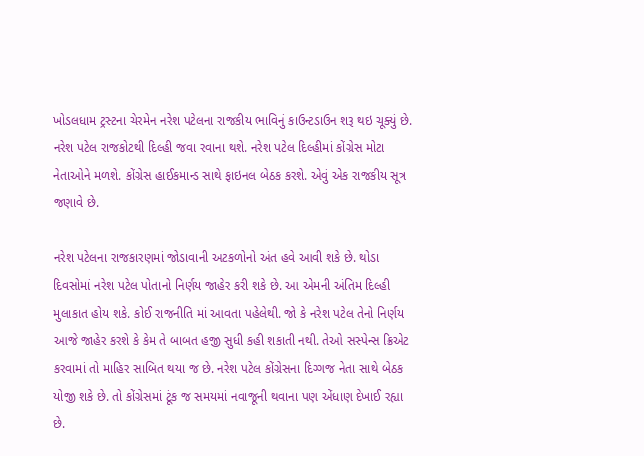ખોડલધામ ટ્રસ્ટના ચેરમેન નરેશ પટેલના રાજકીય ભાવિનું કાઉન્ટડાઉન શરૂ થઇ ચૂક્યું છે. નરેશ પટેલ રાજકોટથી દિલ્હી જવા રવાના થશે. નરેશ પટેલ દિલ્હીમાં કોંગ્રેસ મોટા નેતાઓને મળશે. કોંગ્રેસ હાઈકમાન્ડ સાથે ફાઇનલ બેઠક કરશે. એવું એક રાજકીય સૂત્ર જણાવે છે.

નરેશ પટેલના રાજકારણમાં જોડાવાની અટકળોનો અંત હવે આવી શકે છે. થોડા દિવસોમાં નરેશ પટેલ પોતાનો નિર્ણય જાહેર કરી શકે છે. આ એમની અંતિમ દિલ્હી મુલાકાત હોય શકે. કોઈ રાજનીતિ માં આવતા પહેલેથી. જો કે નરેશ પટેલ તેનો નિર્ણય આજે જાહેર કરશે કે કેમ તે બાબત હજી સુધી કહી શકાતી નથી. તેઓ સસ્પેન્સ ક્રિએટ કરવામાં તો માહિર સાબિત થયા જ છે. નરેશ પટેલ કોંગ્રેસના દિગ્ગજ નેતા સાથે બેઠક યોજી શકે છે. તો કોંગ્રેસમાં ટૂંક જ સમયમાં નવાજૂની થવાના પણ એંધાણ દેખાઈ રહ્યા છે.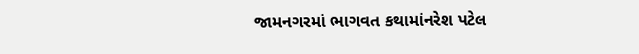જામનગરમાં ભાગવત કથામાંનરેશ પટેલ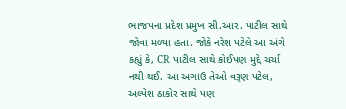ભાજપના પ્રદેશ પ્રમુખ સી.આર. પાટીલ સાથે જોવા મળ્યા હતા. જોકે નરેશ પટેલે આ અંગે કહ્યું કે, CR પાટીલ સાથે કોઈપણ મુદ્દે ચર્ચા નથી થઈ. આ અગાઉ તેઓ વરૂણ પટેલ, અલ્પેશ ઠાકોર સાથે પણ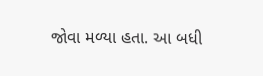જોવા મળ્યા હતા. આ બધી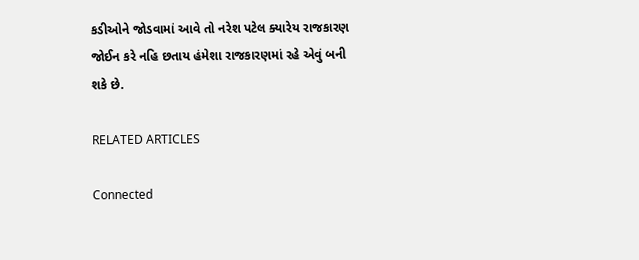કડીઓને જોડવામાં આવે તો નરેશ પટેલ ક્યારેય રાજકારણ જોઈન કરે નહિ છતાય હંમેશા રાજકારણમાં રહે એવું બની શકે છે.

RELATED ARTICLES

Connected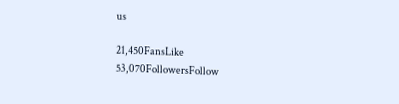us

21,450FansLike
53,070FollowersFollow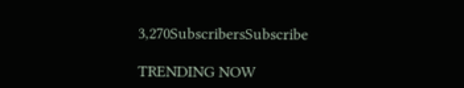3,270SubscribersSubscribe

TRENDING NOW